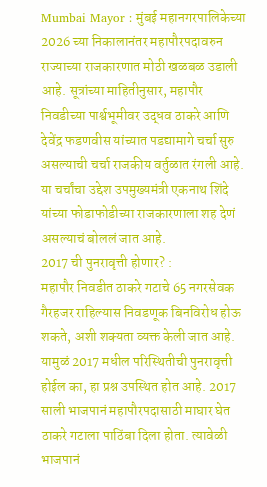Mumbai Mayor : मुंबई महानगरपालिकेच्या 2026 च्या निकालानंतर महापौरपदावरुन राज्याच्या राजकारणात मोठी खळबळ उडाली आहे. सूत्रांच्या माहितीनुसार, महापौर निवडीच्या पार्श्वभूमीवर उद्धव ठाकरे आणि देवेंद्र फडणवीस यांच्यात पडद्यामागे चर्चा सुरु असल्याची चर्चा राजकीय वर्तुळात रंगली आहे. या चर्चांचा उद्देश उपमुख्यमंत्री एकनाथ शिंदे यांच्या फोडाफोडीच्या राजकारणाला शह देणं असल्याचं बोललं जात आहे.
2017 ची पुनरावृत्ती होणार? :
महापौर निवडीत ठाकरे गटाचे 65 नगरसेवक गैरहजर राहिल्यास निवडणूक बिनविरोध होऊ शकते, अशी शक्यता व्यक्त केली जात आहे. यामुळं 2017 मधील परिस्थितीची पुनरावृत्ती होईल का, हा प्रश्न उपस्थित होत आहे. 2017 साली भाजपानं महापौरपदासाठी माघार घेत ठाकरे गटाला पाठिंबा दिला होता. त्यावेळी भाजपानं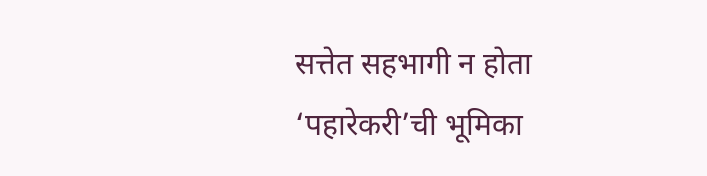सत्तेत सहभागी न होता ‘पहारेकरी’ची भूमिका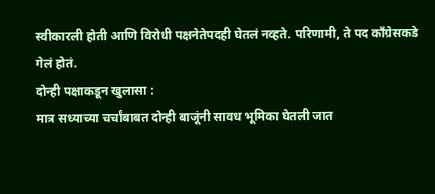स्वीकारली होती आणि विरोधी पक्षनेतेपदही घेतलं नव्हते. परिणामी, ते पद काँग्रेसकडे गेलं होतं.
दोन्ही पक्षाकडून खुलासा :
मात्र सध्याच्या चर्चांबाबत दोन्ही बाजूंनी सावध भूमिका घेतली जात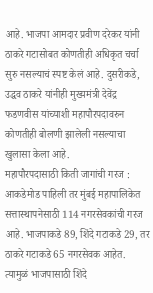आहे. भाजपा आमदार प्रवीण दरेकर यांनी ठाकरे गटासोबत कोणतीही अधिकृत चर्चा सुरु नसल्याचं स्पष्ट केलं आहे. दुसरीकडे, उद्धव ठाकरे यांनीही मुख्यमंत्री देवेंद्र फडणवीस यांच्याशी महापौरपदावरुन कोणतीही बोलणी झालेली नसल्याचा खुलासा केला आहे.
महापौरपदासाठी किती जागांची गरज :
आकडेमोड पाहिली तर मुंबई महापालिकेत सत्तास्थापनेसाठी 114 नगरसेवकांची गरज आहे. भाजपाकडे 89, शिंदे गटाकडे 29, तर ठाकरे गटाकडे 65 नगरसेवक आहेत. त्यामुळं भाजपासाठी शिंदे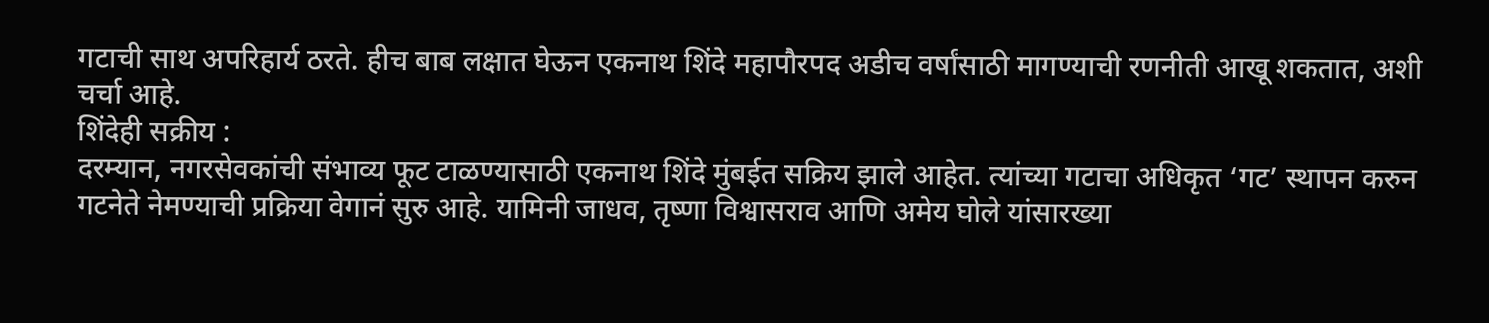गटाची साथ अपरिहार्य ठरते. हीच बाब लक्षात घेऊन एकनाथ शिंदे महापौरपद अडीच वर्षांसाठी मागण्याची रणनीती आखू शकतात, अशी चर्चा आहे.
शिंदेही सक्रीय :
दरम्यान, नगरसेवकांची संभाव्य फूट टाळण्यासाठी एकनाथ शिंदे मुंबईत सक्रिय झाले आहेत. त्यांच्या गटाचा अधिकृत ‘गट’ स्थापन करुन गटनेते नेमण्याची प्रक्रिया वेगानं सुरु आहे. यामिनी जाधव, तृष्णा विश्वासराव आणि अमेय घोले यांसारख्या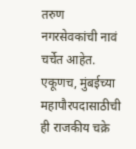तरुण नगरसेवकांची नावं चर्चेत आहेत. एकूणच, मुंबईच्या महापौरपदासाठीची ही राजकीय चक्रे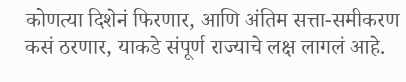कोणत्या दिशेनं फिरणार, आणि अंतिम सत्ता-समीकरण कसं ठरणार, याकडे संपूर्ण राज्याचे लक्ष लागलं आहे.